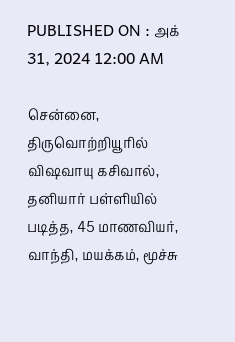PUBLISHED ON : அக் 31, 2024 12:00 AM

சென்னை, திருவொற்றியூரில் விஷவாயு கசிவால், தனியார் பள்ளியில் படித்த, 45 மாணவியர், வாந்தி, மயக்கம், மூச்சு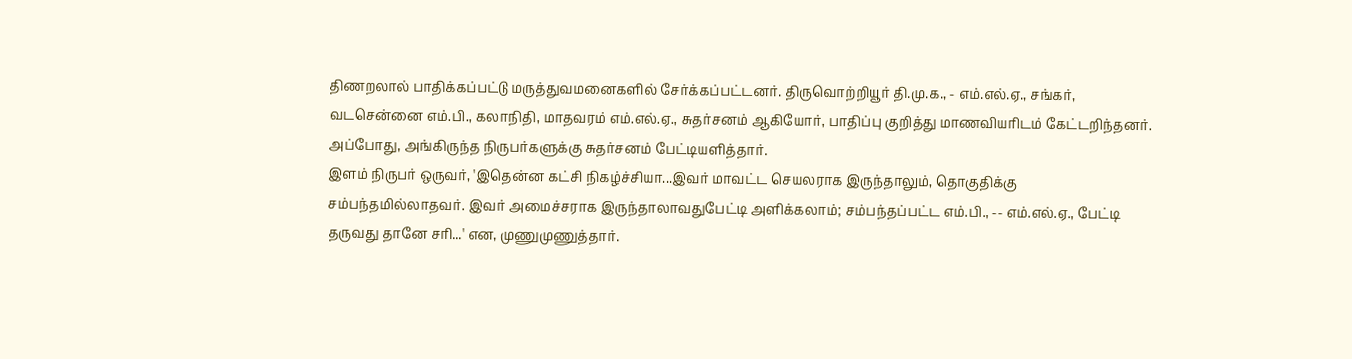திணறலால் பாதிக்கப்பட்டு மருத்துவமனைகளில் சேர்க்கப்பட்டனர். திருவொற்றியூர் தி.மு.க., - எம்.எல்.ஏ., சங்கர், வடசென்னை எம்.பி., கலாநிதி, மாதவரம் எம்.எல்.ஏ., சுதர்சனம் ஆகியோர், பாதிப்பு குறித்து மாணவியரிடம் கேட்டறிந்தனர். அப்போது, அங்கிருந்த நிருபர்களுக்கு சுதர்சனம் பேட்டியளித்தார்.
இளம் நிருபர் ஒருவர், 'இதென்ன கட்சி நிகழ்ச்சியா...இவர் மாவட்ட செயலராக இருந்தாலும், தொகுதிக்கு சம்பந்தமில்லாதவர். இவர் அமைச்சராக இருந்தாலாவதுபேட்டி அளிக்கலாம்; சம்பந்தப்பட்ட எம்.பி., -- எம்.எல்.ஏ., பேட்டி தருவது தானே சரி...' என, முணுமுணுத்தார்.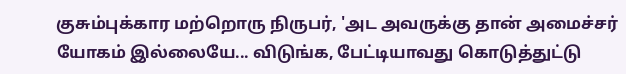குசும்புக்கார மற்றொரு நிருபர், 'அட அவருக்கு தான் அமைச்சர் யோகம் இல்லையே... விடுங்க, பேட்டியாவது கொடுத்துட்டு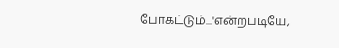போகட்டும்...'என்றபடியே,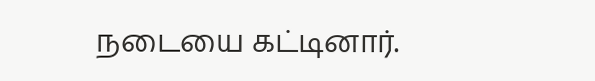நடையை கட்டினார்.